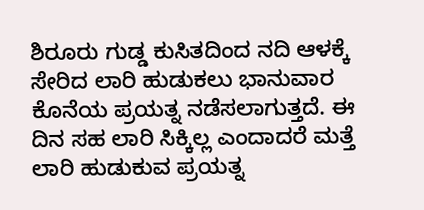ಶಿರೂರು ಗುಡ್ಡ ಕುಸಿತದಿಂದ ನದಿ ಆಳಕ್ಕೆ ಸೇರಿದ ಲಾರಿ ಹುಡುಕಲು ಭಾನುವಾರ ಕೊನೆಯ ಪ್ರಯತ್ನ ನಡೆಸಲಾಗುತ್ತದೆ. ಈ ದಿನ ಸಹ ಲಾರಿ ಸಿಕ್ಕಿಲ್ಲ ಎಂದಾದರೆ ಮತ್ತೆ ಲಾರಿ ಹುಡುಕುವ ಪ್ರಯತ್ನ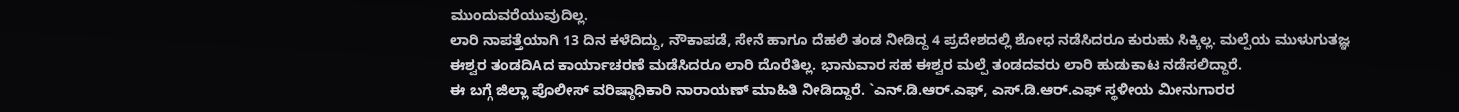ಮುಂದುವರೆಯುವುದಿಲ್ಲ.
ಲಾರಿ ನಾಪತ್ತೆಯಾಗಿ 13 ದಿನ ಕಳೆದಿದ್ದು, ನೌಕಾಪಡೆ, ಸೇನೆ ಹಾಗೂ ದೆಹಲಿ ತಂಡ ನೀಡಿದ್ದ 4 ಪ್ರದೇಶದಲ್ಲಿ ಶೋಧ ನಡೆಸಿದರೂ ಕುರುಹು ಸಿಕ್ಕಿಲ್ಲ. ಮಲ್ಪೆಯ ಮುಳುಗುತಜ್ಞ ಈಶ್ವರ ತಂಡದಿAದ ಕಾರ್ಯಾಚರಣೆ ಮಡೆಸಿದರೂ ಲಾರಿ ದೊರೆತಿಲ್ಲ. ಭಾನುವಾರ ಸಹ ಈಶ್ವರ ಮಲ್ಪೆ ತಂಡದವರು ಲಾರಿ ಹುಡುಕಾಟ ನಡೆಸಲಿದ್ದಾರೆ.
ಈ ಬಗ್ಗೆ ಜಿಲ್ಲಾ ಪೊಲೀಸ್ ವರಿಷ್ಠಾಧಿಕಾರಿ ನಾರಾಯಣ್ ಮಾಹಿತಿ ನೀಡಿದ್ದಾರೆ. `ಎನ್.ಡಿ.ಆರ್.ಎಫ್, ಎಸ್.ಡಿ.ಆರ್.ಎಫ್ ಸ್ಥಳೀಯ ಮೀನುಗಾರರ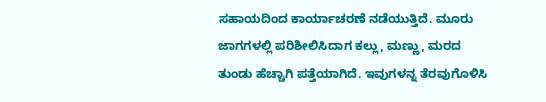ಸಹಾಯದಿಂದ ಕಾರ್ಯಾಚರಣೆ ನಡೆಯುತ್ತಿದೆ. ಮೂರು ಜಾಗಗಳಲ್ಲಿ ಪರಿಶೀಲಿಸಿದಾಗ ಕಲ್ಲು, ಮಣ್ಣು, ಮರದ ತುಂಡು ಹೆಚ್ಚಾಗಿ ಪತ್ತೆಯಾಗಿದೆ. ಇವುಗಳನ್ನ ತೆರವುಗೊಳಿಸಿ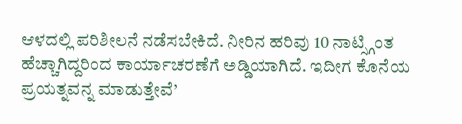ಆಳದಲ್ಲಿ ಪರಿಶೀಲನೆ ನಡೆಸಬೇಕಿದೆ. ನೀರಿನ ಹರಿವು 10 ನಾಟ್ಸ್ಗಿಂತ ಹೆಚ್ಚಾಗಿದ್ದರಿಂದ ಕಾರ್ಯಾಚರಣೆಗೆ ಅಡ್ಡಿಯಾಗಿದೆ. ಇದೀಗ ಕೊನೆಯ ಪ್ರಯತ್ನವನ್ನ ಮಾಡುತ್ತೇವೆ’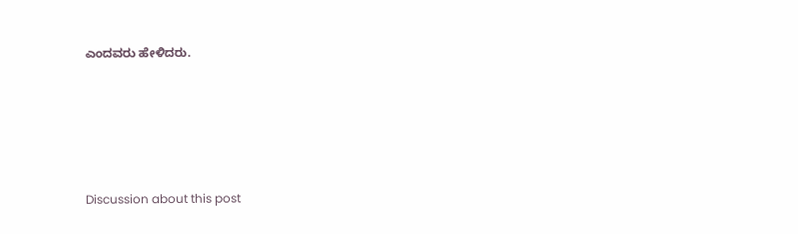ಎಂದವರು ಹೇಳಿದರು.





Discussion about this post